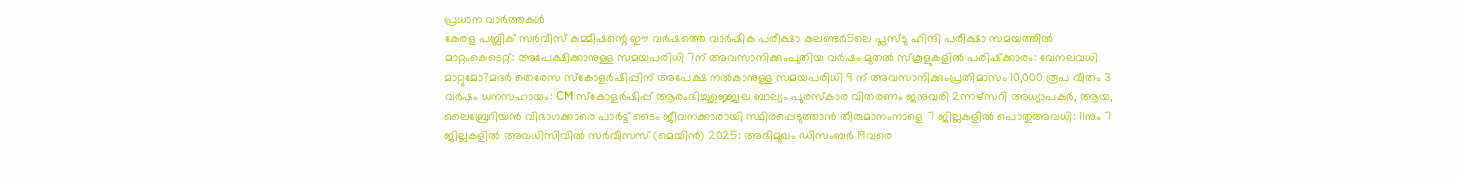പ്രധാന വാർത്തകൾ
കേരള പബ്ലിക് സർവീസ് കമ്മീഷന്റെ ഈ വർഷത്തെ വാർഷിക പരീക്ഷാ കലണ്ടർ5ലെ പ്ലസ്ടു ഹിന്ദി പരീക്ഷാ സമയത്തിൽ മാറ്റംകെടെറ്റ്: അപേക്ഷിക്കാനുള്ള സമയപരിധി 7ന് അവസാനിക്കുംപുതിയ വർഷം മുതൽ സ്‌കൂളുകളിൽ പരിഷ്‌ക്കാരം: വേനലവധി മാറ്റുമോ?മദർ തെരേസ സ്കോളർഷിപ്പിന് അപേക്ഷ നൽകാനുള്ള സമയപരിധി 9 ന് അവസാനിക്കുംപ്രതിമാസം 10,000 രൂപ വീതം 3 വർഷം ധനസഹായം: CM സ്കോളർഷിപ്പ് ആരംഭിച്ചുഉജ്ജ്വല ബാല്യം പുരസ്‌കാര വിതരണം ജനുവരി 2ന്നഴ്സറി അധ്യാപകർ, ആയ, ലൈബ്രേറിയന്‍ വിഭാഗക്കാരെ പാർട്ട് ടൈം ജീവനക്കാരായി സ്ഥിരപ്പെടുത്താൻ തീരുമാനംനാളെ 7 ജില്ലകളിൽ പൊതുഅവധി: 11നും 7 ജില്ലകളിൽ അവധിസിവില്‍ സര്‍വീസസ് (മെയിന്‍) 2025: അഭിമുഖം ഡിസംബർ 19വരെ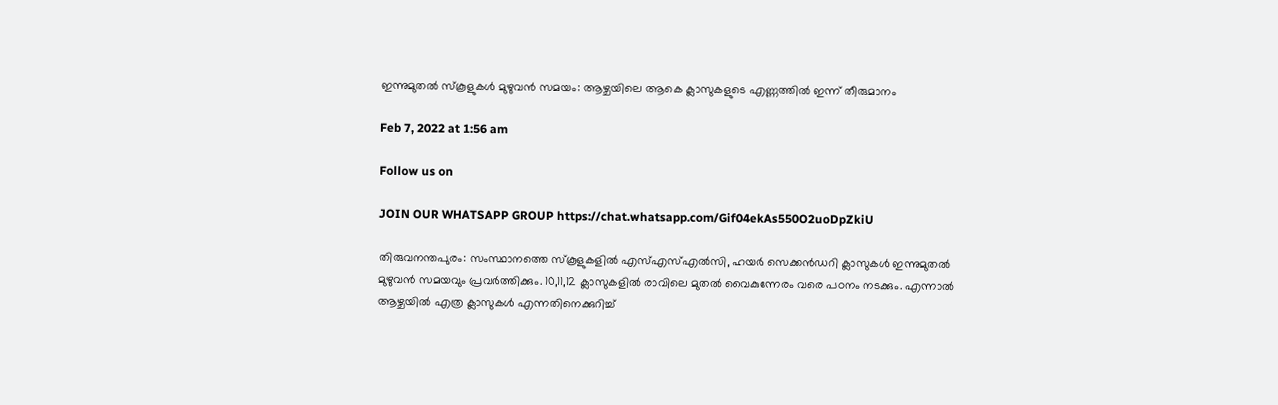ഇന്നുമുതൽ സ്കൂളുകൾ മുഴുവൻ സമയം: ആഴ്ചയിലെ ആകെ ക്ലാസുകളുടെ എണ്ണത്തിൽ ഇന്ന് തീരുമാനം

Feb 7, 2022 at 1:56 am

Follow us on

JOIN OUR WHATSAPP GROUP https://chat.whatsapp.com/Gif04ekAs550O2uoDpZkiU

തിരുവനന്തപുരം: സംസ്ഥാനത്തെ സ്കൂളുകളിൽ എസ്എസ്എൽസി, ഹയർ സെക്കൻഡറി ക്ലാസുകൾ ഇന്നുമുതൽ മുഴുവൻ സമയവും പ്രവർത്തിക്കും. 10,11,12 ക്ലാസുകളിൽ രാവിലെ മുതൽ വൈകുന്നേരം വരെ പഠനം നടക്കും. എന്നാൽ ആഴ്ചയിൽ എത്ര ക്ലാസുകൾ എന്നതിനെക്കുറിച്ച്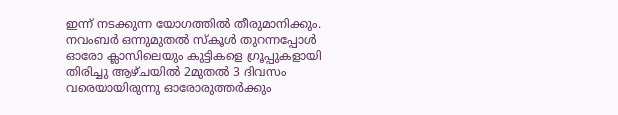ഇന്ന് നടക്കുന്ന യോഗത്തിൽ തീരുമാനിക്കും. നവംബർ ഒന്നുമുതൽ സ്കൂൾ തുറന്നപ്പോൾ ഓരോ ക്ലാസിലെയും കുട്ടികളെ ഗ്രൂപ്പുകളായി തിരിച്ചു ആഴ്ചയിൽ 2മുതൽ 3 ദിവസം വരെയായിരുന്നു ഓരോരുത്തർക്കും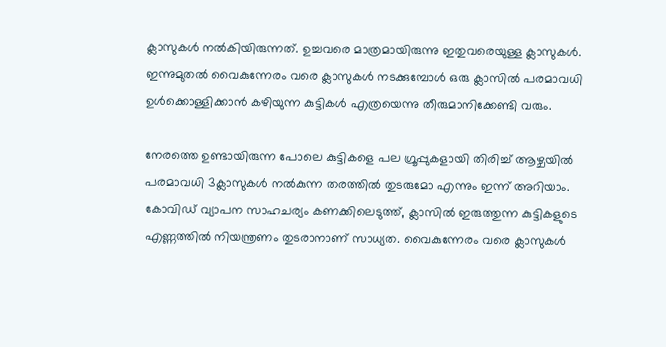ക്ലാസുകൾ നൽകിയിരുന്നത്. ഉച്ചവരെ മാത്രമായിരുന്നു ഇതുവരെയുള്ള ക്ലാസുകൾ. ഇന്നുമുതൽ വൈകുന്നേരം വരെ ക്ലാസുകൾ നടക്കുമ്പോൾ ഒരു ക്ലാസിൽ പരമാവധി ഉൾക്കൊള്ളിക്കാൻ കഴിയുന്ന കുട്ടികൾ എത്രയെന്നു തീരുമാനിക്കേണ്ടി വരും.

നേരത്തെ ഉണ്ടായിരുന്ന പോലെ കുട്ടികളെ പല ഗ്രൂപ്പുകളായി തിരിച്ച് ആഴ്ചയിൽ പരമാവധി 3ക്ലാസുകൾ നൽകുന്ന തരത്തിൽ തുടരുമോ എന്നും ഇന്ന് അറിയാം. കോവിഡ് വ്യാപന സാഹചര്യം കണക്കിലെടുത്ത്, ക്ലാസിൽ ഇരുത്തുന്ന കുട്ടികളുടെ എണ്ണത്തിൽ നിയന്ത്രണം തുടരാനാണ് സാധ്യത. വൈകുന്നേരം വരെ ക്ലാസുകൾ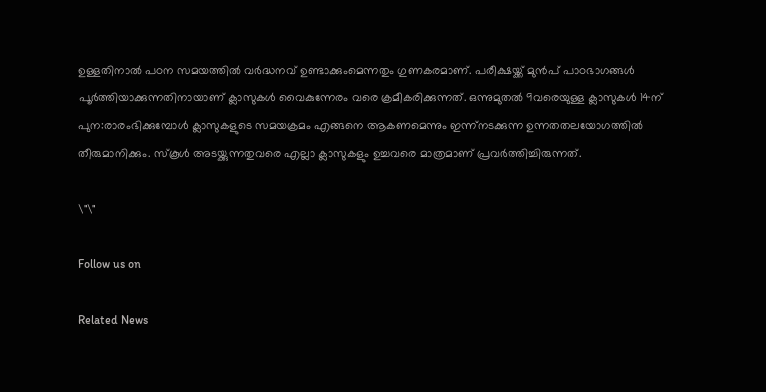ഉള്ളതിനാൽ പഠന സമയത്തിൽ വർദ്ധനവ് ഉണ്ടാക്കുംമെന്നതും ഗുണകരമാണ്. പരീക്ഷയ്ക്ക് മുൻപ് പാഠഭാഗങ്ങൾ പൂർത്തിയാക്കുന്നതിനായാണ് ക്ലാസുകൾ വൈകുന്നേരം വരെ ക്രമീകരിക്കുന്നത്. ഒന്നുമുതൽ 9വരെയുള്ള ക്ലാസുകൾ 14ന് പുന:രാരംഭിക്കുമ്പോൾ ക്ലാസുകളുടെ സമയക്രമം എങ്ങനെ ആകണമെന്നും ഇന്ന്നടക്കുന്ന ഉന്നതതലയോഗത്തിൽ തീരുമാനിക്കും. സ്കൂൾ അടയ്ക്കുന്നതുവരെ എല്ലാ ക്ലാസുകളും ഉച്ചവരെ മാത്രമാണ് പ്രവർത്തിച്ചിരുന്നത്.

\"\"

Follow us on

Related News